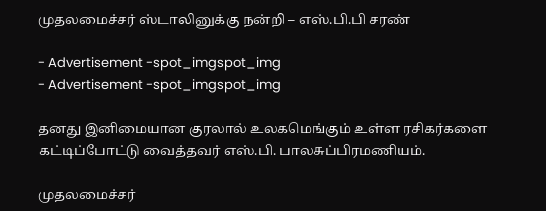முதலமைச்சர் ஸ்டாலினுக்கு நன்றி – எஸ்.பி.பி சரண்

- Advertisement -spot_imgspot_img
- Advertisement -spot_imgspot_img

தனது இனிமையான குரலால் உலகமெங்கும் உள்ள ரசிகர்களை கட்டிப்போட்டு வைத்தவர் எஸ்.பி. பாலசுப்பிரமணியம்.

முதலமைச்சர்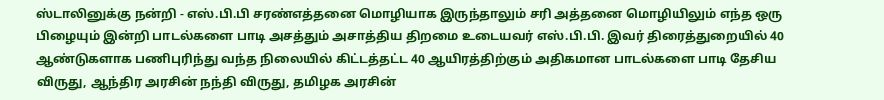ஸ்டாலினுக்கு நன்றி - எஸ்.பி.பி சரண்எத்தனை மொழியாக இருந்தாலும் சரி அத்தனை மொழியிலும் எந்த ஒரு பிழையும் இன்றி பாடல்களை பாடி அசத்தும் அசாத்திய திறமை உடையவர் எஸ்.பி.பி. இவர் திரைத்துறையில் 40 ஆண்டுகளாக பணிபுரிந்து வந்த நிலையில் கிட்டத்தட்ட 40 ஆயிரத்திற்கும் அதிகமான பாடல்களை பாடி தேசிய விருது, ஆந்திர அரசின் நந்தி விருது, தமிழக அரசின்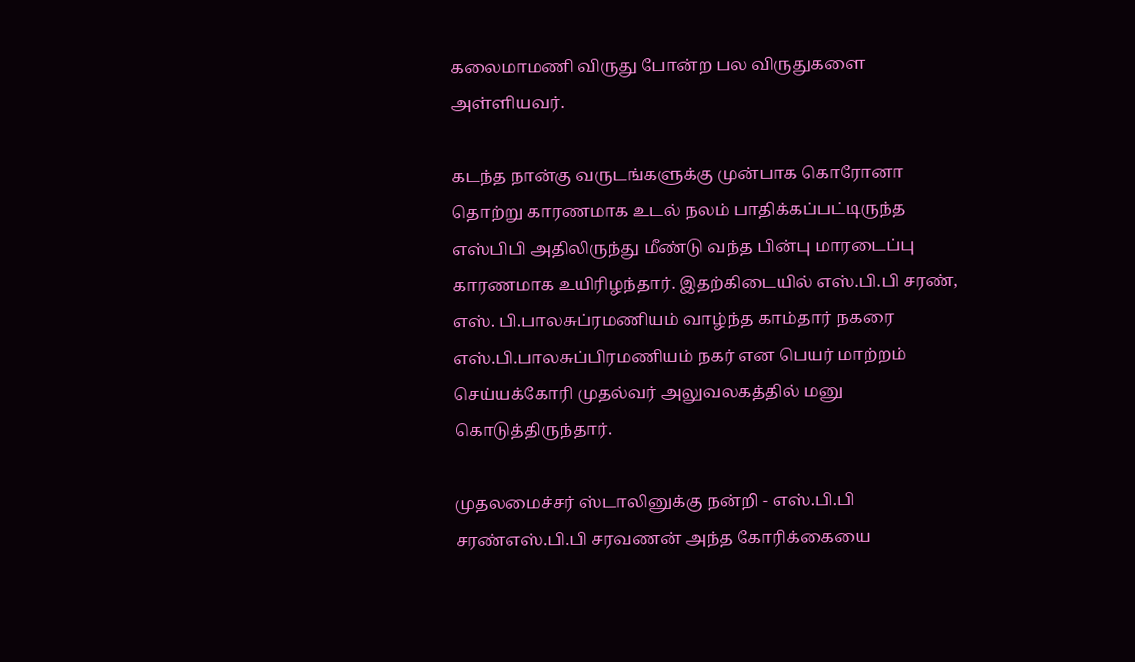கலைமாமணி விருது போன்ற பல விருதுகளை அள்ளியவர்.

கடந்த நான்கு வருடங்களுக்கு முன்பாக கொரோனா தொற்று காரணமாக உடல் நலம் பாதிக்கப்பட்டிருந்த எஸ்பிபி அதிலிருந்து மீண்டு வந்த பின்பு மாரடைப்பு காரணமாக உயிரிழந்தார். இதற்கிடையில் எஸ்.பி.பி சரண், எஸ். பி.பாலசுப்ரமணியம் வாழ்ந்த காம்தார் நகரை எஸ்.பி.பாலசுப்பிரமணியம் நகர் என பெயர் மாற்றம் செய்யக்கோரி முதல்வர் அலுவலகத்தில் மனு கொடுத்திருந்தார்.

முதலமைச்சர் ஸ்டாலினுக்கு நன்றி - எஸ்.பி.பி சரண்எஸ்.பி.பி சரவணன் அந்த கோரிக்கையை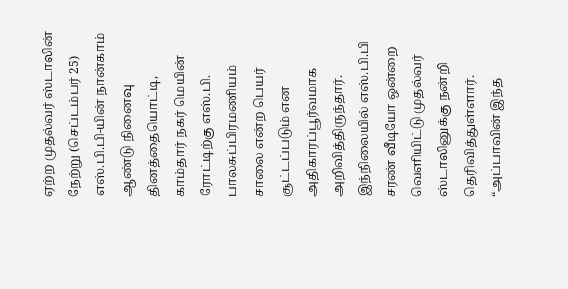ஏற்ற முதல்வர் ஸ்டாலின் நேற்று (செப்டம்பர் 25) எஸ்.பி.பி-யின் நான்காம் ஆண்டு நினைவு தினத்தையொட்டி, காம்தார் நகர் மெயின் ரோட்டிற்கு எஸ்.பி. பாலசுப்பிரமணியம் சாலை என்ற பெயர் சூட்டப்படும் என அதிகாரப்பூர்வமாக அறிவித்திருந்தார். இந்நிலையில் எஸ்.பி.பி சரண் வீடியோ ஒன்றை வெளியிட்டு முதல்வர் ஸ்டாலினுக்கு நன்றி தெரிவித்துள்ளார். “அப்பாவின் இந்த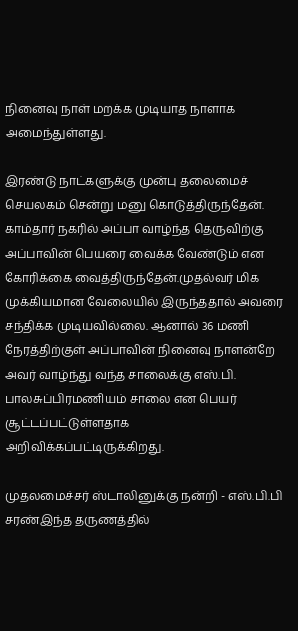நினைவு நாள் மறக்க முடியாத நாளாக அமைந்துள்ளது.

இரண்டு நாட்களுக்கு முன்பு தலைமைச் செயலகம் சென்று மனு கொடுத்திருந்தேன். காம்தார் நகரில் அப்பா வாழ்ந்த தெருவிற்கு அப்பாவின் பெயரை வைக்க வேண்டும் என கோரிக்கை வைத்திருந்தேன்.முதல்வர் மிக முக்கியமான வேலையில் இருந்ததால் அவரை சந்திக்க முடியவில்லை. ஆனால் 36 மணி நேரத்திற்குள் அப்பாவின் நினைவு நாளன்றே அவர் வாழ்ந்து வந்த சாலைக்கு எஸ்.பி. பாலசுப்பிரமணியம் சாலை என பெயர் சூட்டப்பட்டுள்ளதாக அறிவிக்கப்பட்டிருக்கிறது.

முதலமைச்சர் ஸ்டாலினுக்கு நன்றி - எஸ்.பி.பி சரண்இந்த தருணத்தில்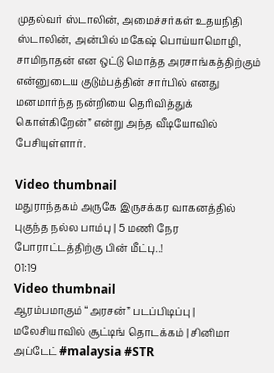முதல்வர் ஸ்டாலின், அமைச்சர்கள் உதயநிதி ஸ்டாலின், அன்பில் மகேஷ் பொய்யாமொழி, சாமிநாதன் என ஒட்டு மொத்த அரசாங்கத்திற்கும் என்னுடைய குடும்பத்தின் சார்பில் எனது மனமார்ந்த நன்றியை தெரிவித்துக் கொள்கிறேன்” என்று அந்த வீடியோவில் பேசியுள்ளார்.

Video thumbnail
மதுராந்தகம் அருகே இருசக்கர வாகனத்தில் புகுந்த நல்ல பாம்பு | 5 மணி நேர போராட்டத்திற்கு பின் மீட்பு..!
01:19
Video thumbnail
ஆரம்பமாகும் “அரசன்” படப்பிடிப்பு | மலேசியாவில் சூட்டிங் தொடக்கம் | சினிமா அப்டேட் #malaysia #STR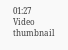01:27
Video thumbnail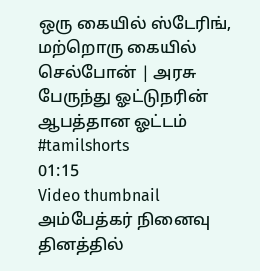ஒரு கையில் ஸ்டேரிங், மற்றொரு கையில் செல்போன் | அரசு பேருந்து ஓட்டுநரின் ஆபத்தான ஓட்டம் #tamilshorts
01:15
Video thumbnail
அம்பேத்கர் நினைவு தினத்தில்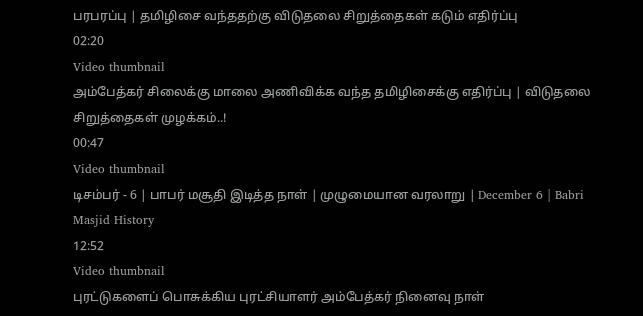பரபரப்பு | தமிழிசை வந்ததற்கு விடுதலை சிறுத்தைகள் கடும் எதிர்ப்பு
02:20
Video thumbnail
அம்பேத்கர் சிலைக்கு மாலை அணிவிக்க வந்த தமிழிசைக்கு எதிர்ப்பு | விடுதலை சிறுத்தைகள் முழக்கம்..!
00:47
Video thumbnail
டிசம்பர் - 6 | பாபர் மசூதி இடித்த நாள் | முழுமையான வரலாறு | December 6 | Babri Masjid History
12:52
Video thumbnail
புரட்டுகளைப் பொசுக்கிய புரட்சியாளர் அம்பேத்கர் நினைவு நாள்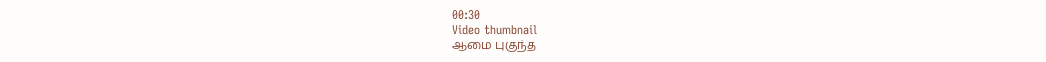00:30
Video thumbnail
ஆமை புகுந்த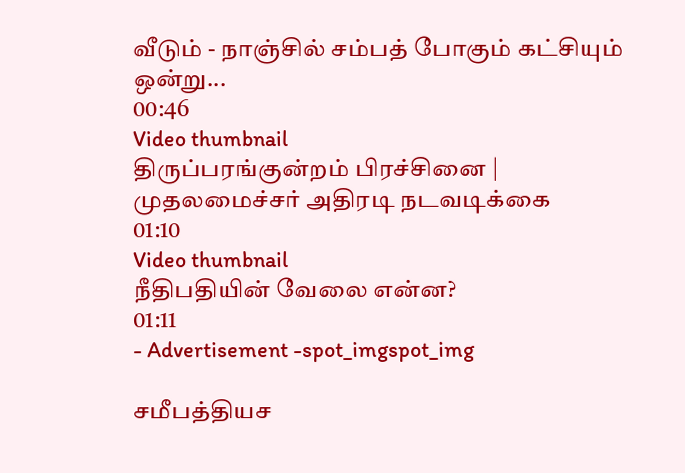வீடும் - நாஞ்சில் சம்பத் போகும் கட்சியும் ஒன்று...
00:46
Video thumbnail
திருப்பரங்குன்றம் பிரச்சினை | முதலமைச்சர் அதிரடி நடவடிக்கை
01:10
Video thumbnail
நீதிபதியின் வேலை என்ன?
01:11
- Advertisement -spot_imgspot_img

சமீபத்தியச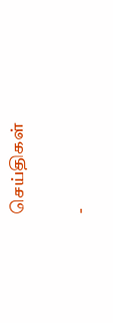செய்திகள்

-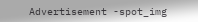Advertisement -spot_img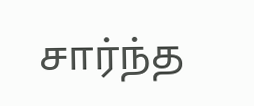சார்ந்த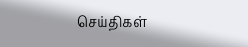செய்திகள்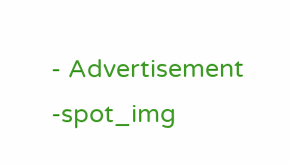- Advertisement -spot_img